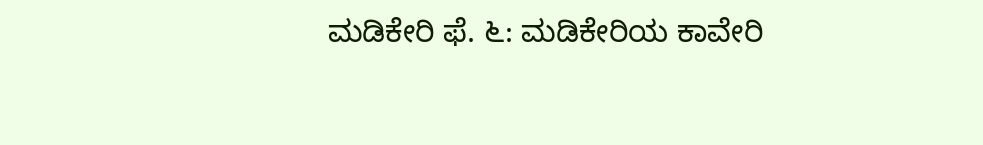ಮಡಿಕೇರಿ ಫೆ. ೬: ಮಡಿಕೇರಿಯ ಕಾವೇರಿ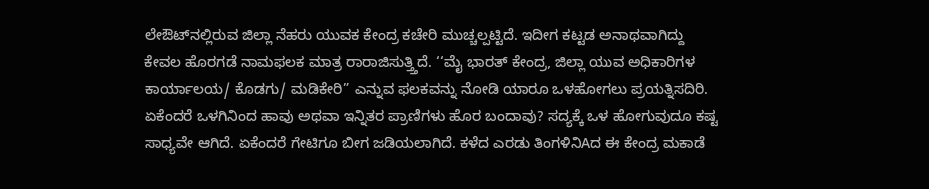ಲೇಔಟ್‌ನಲ್ಲಿರುವ ಜಿಲ್ಲಾ ನೆಹರು ಯುವಕ ಕೇಂದ್ರ ಕಚೇರಿ ಮುಚ್ಚಲ್ಪಟ್ಟಿದೆ. ಇದೀಗ ಕಟ್ಟಡ ಅನಾಥವಾಗಿದ್ದು ಕೇವಲ ಹೊರಗಡೆ ನಾಮಫಲಕ ಮಾತ್ರ ರಾರಾಜಿಸುತ್ತ್ತಿದೆ. ‘‘ಮೈ ಭಾರತ್ ಕೇಂದ್ರ, ಜಿಲ್ಲಾ ಯುವ ಅಧಿಕಾರಿಗಳ ಕಾರ್ಯಾಲಯ/ ಕೊಡಗು/ ಮಡಿಕೇರಿ” ಎನ್ನುವ ಫಲಕವನ್ನು ನೋಡಿ ಯಾರೂ ಒಳಹೋಗಲು ಪ್ರಯತ್ನಿಸದಿರಿ. ಏಕೆಂದರೆ ಒಳಗಿನಿಂದ ಹಾವು ಅಥವಾ ಇನ್ನಿತರ ಪ್ರಾಣಿಗಳು ಹೊರ ಬಂದಾವು? ಸದ್ಯಕ್ಕೆ ಒಳ ಹೋಗುವುದೂ ಕಷ್ಟ ಸಾಧ್ಯವೇ ಆಗಿದೆ. ಏಕೆಂದರೆ ಗೇಟಿಗೂ ಬೀಗ ಜಡಿಯಲಾಗಿದೆ. ಕಳೆದ ಎರಡು ತಿಂಗಳಿನಿAದ ಈ ಕೇಂದ್ರ ಮಕಾಡೆ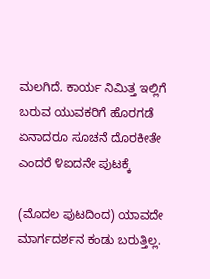ಮಲಗಿದೆ. ಕಾರ್ಯ ನಿಮಿತ್ತ ಇಲ್ಲಿಗೆ ಬರುವ ಯುವಕರಿಗೆ ಹೊರಗಡೆ ಏನಾದರೂ ಸೂಚನೆ ದೊರಕೀತೇ ಎಂದರೆ ೪ಐದನೇ ಪುಟಕ್ಕೆ

(ಮೊದಲ ಪುಟದಿಂದ) ಯಾವದೇ ಮಾರ್ಗದರ್ಶನ ಕಂಡು ಬರುತ್ತಿಲ್ಲ.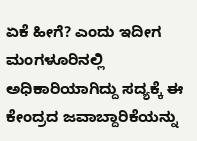ಏಕೆ ಹೀಗೆ? ಎಂದು ಇದೀಗ ಮಂಗಳೂರಿನಲ್ಲಿ ಅಧಿಕಾರಿಯಾಗಿದ್ದು ಸದ್ಯಕ್ಕೆ ಈ ಕೇಂದ್ರದ ಜವಾಬ್ದಾರಿಕೆಯನ್ನು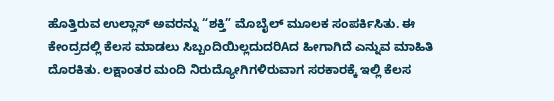ಹೊತ್ತಿರುವ ಉಲ್ಲಾಸ್ ಅವರನ್ನು “ಶಕ್ತಿ” ಮೊಬೈಲ್ ಮೂಲಕ ಸಂಪರ್ಕಿಸಿತು. ಈ ಕೇಂದ್ರದಲ್ಲಿ ಕೆಲಸ ಮಾಡಲು ಸಿಬ್ಬಂದಿಯಿಲ್ಲದುದರಿAದ ಹೀಗಾಗಿದೆ ಎನ್ನುವ ಮಾಹಿತಿ ದೊರಕಿತು. ಲಕ್ಷಾಂತರ ಮಂದಿ ನಿರುದ್ಯೋಗಿಗಳಿರುವಾಗ ಸರಕಾರಕ್ಕೆ ಇಲ್ಲಿ ಕೆಲಸ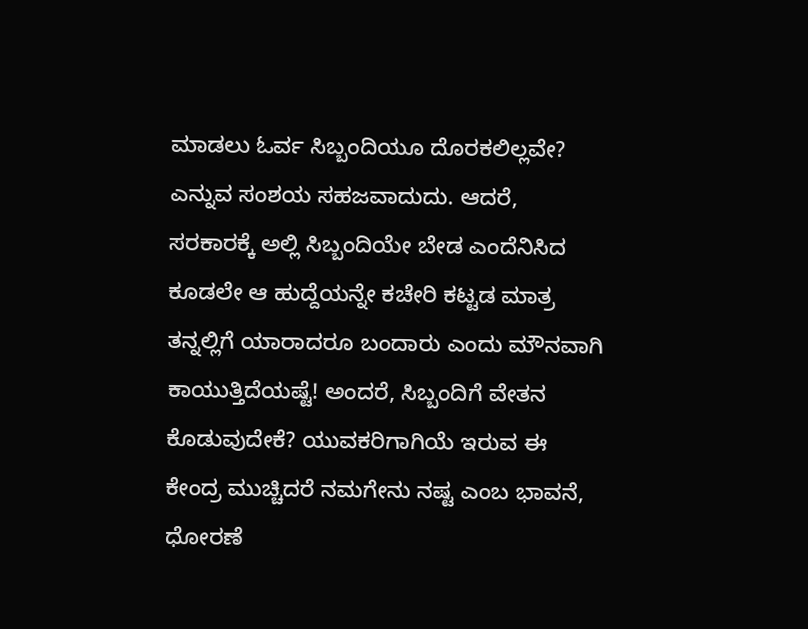ಮಾಡಲು ಓರ್ವ ಸಿಬ್ಬಂದಿಯೂ ದೊರಕಲಿಲ್ಲವೇ? ಎನ್ನುವ ಸಂಶಯ ಸಹಜವಾದುದು. ಆದರೆ, ಸರಕಾರಕ್ಕೆ ಅಲ್ಲಿ ಸಿಬ್ಬಂದಿಯೇ ಬೇಡ ಎಂದೆನಿಸಿದ ಕೂಡಲೇ ಆ ಹುದ್ದೆಯನ್ನೇ ಕಚೇರಿ ಕಟ್ಟಡ ಮಾತ್ರ ತನ್ನಲ್ಲಿಗೆ ಯಾರಾದರೂ ಬಂದಾರು ಎಂದು ಮೌನವಾಗಿ ಕಾಯುತ್ತಿದೆಯಷ್ಟೆ! ಅಂದರೆ, ಸಿಬ್ಬಂದಿಗೆ ವೇತನ ಕೊಡುವುದೇಕೆ? ಯುವಕರಿಗಾಗಿಯೆ ಇರುವ ಈ ಕೇಂದ್ರ ಮುಚ್ಚಿದರೆ ನಮಗೇನು ನಷ್ಟ ಎಂಬ ಭಾವನೆ, ಧೋರಣೆ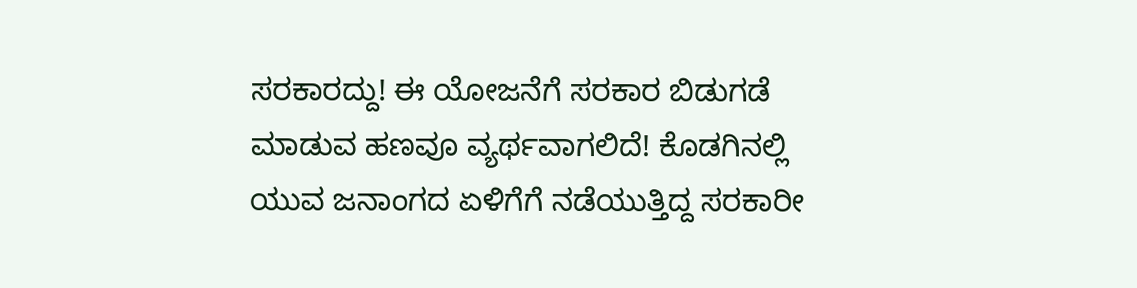ಸರಕಾರದ್ದು! ಈ ಯೋಜನೆಗೆ ಸರಕಾರ ಬಿಡುಗಡೆ ಮಾಡುವ ಹಣವೂ ವ್ಯರ್ಥವಾಗಲಿದೆ! ಕೊಡಗಿನಲ್ಲಿ ಯುವ ಜನಾಂಗದ ಏಳಿಗೆಗೆ ನಡೆಯುತ್ತಿದ್ದ ಸರಕಾರೀ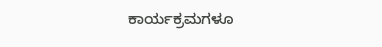ಕಾರ್ಯಕ್ರಮಗಳೂ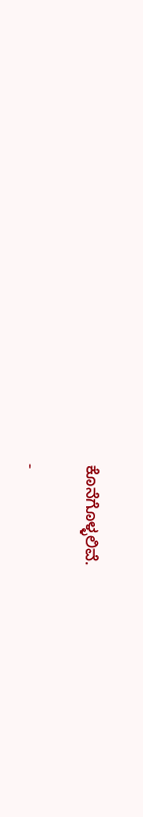ಕೊನೆಗೊಳ್ಳಲಿವೆ.

-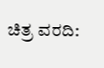ಚಿತ್ರ ವರದಿ: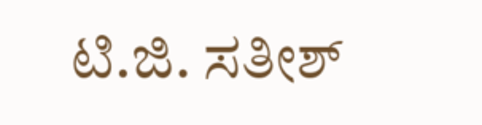ಟಿ.ಜಿ. ಸತೀಶ್